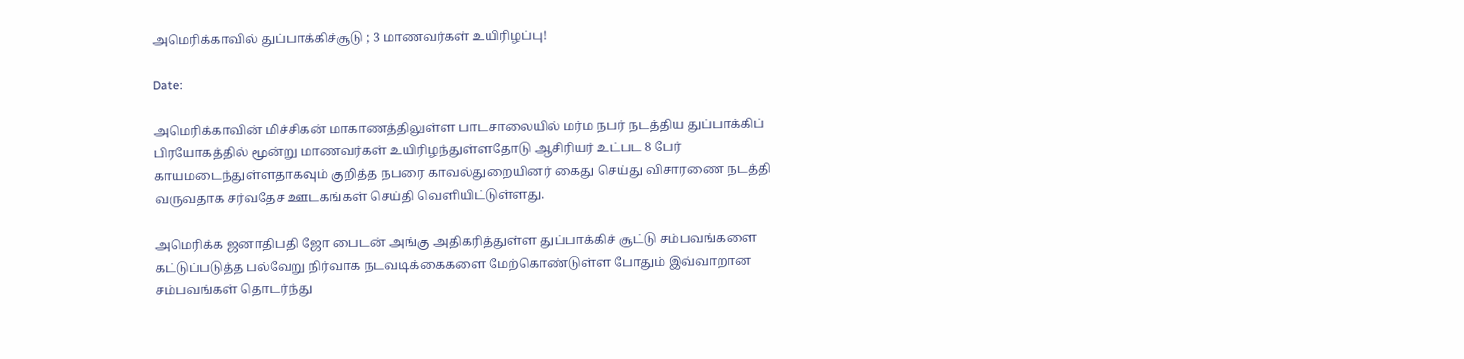அமெரிக்காவில் துப்பாக்கிச்சூடு ; 3 மாணவர்கள் உயிரிழப்பு!

Date:

அமெரிக்காவின் மிச்சிகன் மாகாணத்திலுள்ள பாடசாலையில் மர்ம நபர் நடத்திய துப்பாக்கிப் பிரயோகத்தில் மூன்று மாணவர்கள் உயிரிழந்துள்ளதோடு ஆசிரியர் உட்பட 8 பேர் காயமடைந்துள்ளதாகவும் குறித்த நபரை காவல்துறையினர் கைது செய்து விசாரணை நடத்தி வருவதாக சர்வதேச ஊடகங்கள் செய்தி வெளியிட்டுள்ளது.

அமெரிக்க ஜனாதிபதி ஜோ பைடன் அங்கு அதிகரித்துள்ள துப்பாக்கிச் சூட்டு சம்பவங்களை கட்டுப்படுத்த பல்வேறு நிர்வாக நடவடிக்கைகளை மேற்கொண்டுள்ள போதும் இவ்வாறான சம்பவங்கள் தொடர்ந்து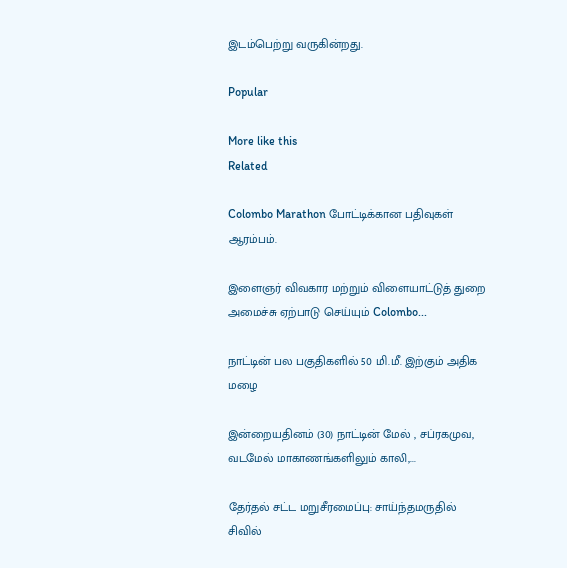இடம்பெற்று வருகின்றது.

Popular

More like this
Related

Colombo Marathon போட்டிக்கான பதிவுகள் ஆரம்பம்.

இளைஞர் விவகார மற்றும் விளையாட்டுத் துறை அமைச்சு ஏற்பாடு செய்யும் Colombo...

நாட்டின் பல பகுதிகளில் 50 மி.மீ. இற்கும் அதிக மழை

இன்றையதினம் (30) நாட்டின் மேல் , சப்ரகமுவ, வடமேல் மாகாணங்களிலும் காலி,...

தேர்தல் சட்ட மறுசீரமைப்பு: சாய்ந்தமருதில் சிவில்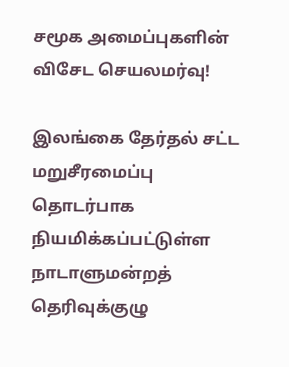சமூக அமைப்புகளின் விசேட செயலமர்வு!

இலங்கை தேர்தல் சட்ட மறுசீரமைப்பு தொடர்பாக நியமிக்கப்பட்டுள்ள நாடாளுமன்றத் தெரிவுக்குழு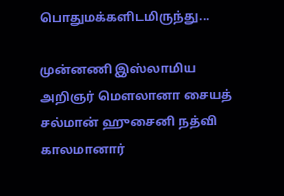பொதுமக்களிடமிருந்து...

முன்னணி இஸ்லாமிய அறிஞர் மௌலானா சையத் சல்மான் ஹுசைனி நத்வி காலமானார்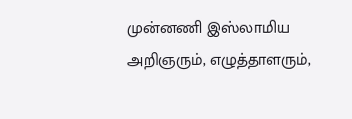முன்னணி இஸ்லாமிய அறிஞரும், எழுத்தாளரும்,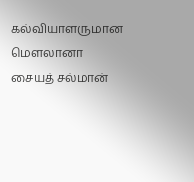கல்வியாளருமான மௌலானா  சையத் சல்மான்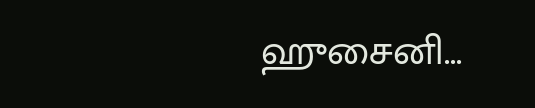ஹுசைனி...